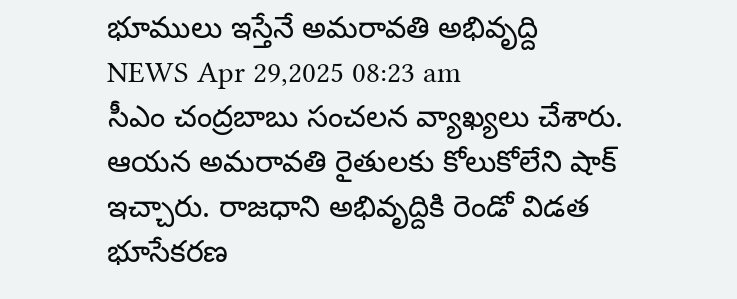భూములు ఇస్తేనే అమరావతి అభివృద్ది
NEWS Apr 29,2025 08:23 am
సీఎం చంద్రబాబు సంచలన వ్యాఖ్యలు చేశారు. ఆయన అమరావతి రైతులకు కోలుకోలేని షాక్ ఇచ్చారు. రాజధాని అభివృద్దికి రెండో విడత భూసేకరణ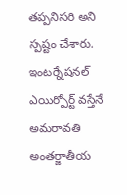తప్పనిసరి అని స్పష్టం చేశారు. ఇంటర్నేషనల్ ఎయిర్పోర్ట్ వస్తేనే అమరావతి అంతర్జాతీయ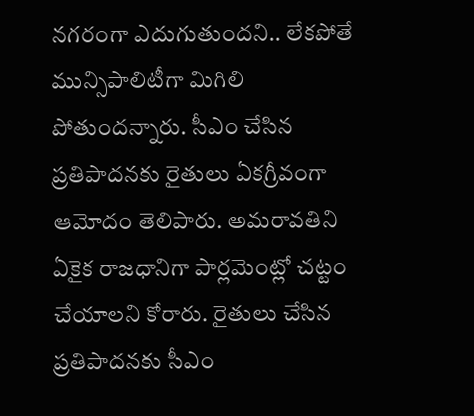నగరంగా ఎదుగుతుందని.. లేకపోతే మున్సిపాలిటీగా మిగిలి పోతుందన్నారు. సీఎం చేసిన ప్రతిపాదనకు రైతులు ఏకగ్రీవంగా ఆమోదం తెలిపారు. అమరావతిని ఏకైక రాజధానిగా పార్లమెంట్లో చట్టం చేయాలని కోరారు. రైతులు చేసిన ప్రతిపాదనకు సీఎం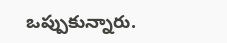ఒప్పుకున్నారు.